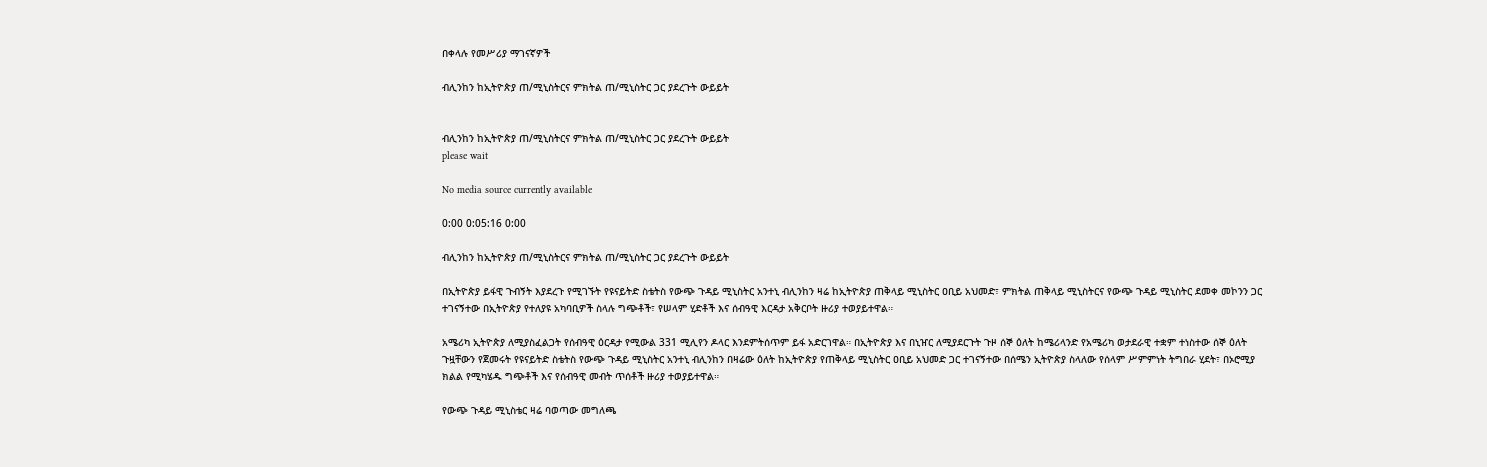በቀላሉ የመሥሪያ ማገናኛዎች

ብሊንከን ከኢትዮጵያ ጠ/ሚኒስትርና ምክትል ጠ/ሚኒስትር ጋር ያደረጉት ውይይት


ብሊንከን ከኢትዮጵያ ጠ/ሚኒስትርና ምክትል ጠ/ሚኒስትር ጋር ያደረጉት ውይይት
please wait

No media source currently available

0:00 0:05:16 0:00

ብሊንከን ከኢትዮጵያ ጠ/ሚኒስትርና ምክትል ጠ/ሚኒስትር ጋር ያደረጉት ውይይት

በኢትዮጵያ ይፋዊ ጉብኝት እያደረጉ የሚገኙት የዩናይትድ ስቴትስ የውጭ ጉዳይ ሚኒስትር አንተኒ ብሊንከን ዛሬ ከኢትዮጵያ ጠቅላይ ሚኒስትር ዐቢይ አህመድ፣ ምክትል ጠቅላይ ሚኒስትርና የውጭ ጉዳይ ሚኒስትር ደመቀ መኮንን ጋር ተገናኝተው በኢትዮጵያ የተለያዩ አካባቢዎች ስላሉ ግጭቶች፣ የሠላም ሂድቶች እና ሰብዓዊ እርዳታ አቅርቦት ዙሪያ ተወያይተዋል።

አሜሪካ ኢትዮጵያ ለሚያስፈልጋት የሰብዓዊ ዕርዳታ የሚውል 331 ሚሊየን ዶላር እንደምትሰጥም ይፋ አድርገዋል። በኢትዮጵያ እና በኒዠር ለሚያደርጉት ጉዞ ሰኞ ዕለት ከሜሪላንድ የአሜሪካ ወታደራዊ ተቋም ተነስተው ሰኞ ዕለት ጉዟቸውን የጀመሩት የዩናይትድ ስቴትስ የውጭ ጉዳይ ሚኒስትር አንተኒ ብሊንከን በዛሬው ዕለት ከኢትዮጵያ የጠቅላይ ሚኒስትር ዐቢይ አህመድ ጋር ተገናኝተው በሰሜን ኢትዮጵያ ስላለው የሰላም ሥምምነት ትግበራ ሂደት፣ በኦሮሚያ ክልል የሚካሄዱ ግጭቶች እና የሰብዓዊ መብት ጥሰቶች ዙሪያ ተወያይተዋል።

የውጭ ጉዳይ ሚኒስቴር ዛሬ ባወጣው መግለጫ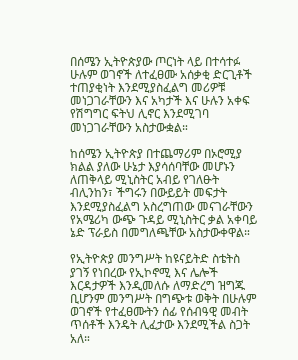በሰሜን ኢትዮጵያው ጦርነት ላይ በተሳተፉ ሁሉም ወገኖች ለተፈፀሙ አሰቃቂ ድርጊቶች ተጠያቂነት እንደሚያስፈልግ መሪዎቹ መነጋገራቸውን እና አካታች እና ሁሉን አቀፍ የሽግግር ፍትህ ሊኖር እንደሚገባ መነጋገራቸውን አስታውቋል።

ከሰሜን ኢትዮጵያ በተጨማሪም በኦሮሚያ ክልል ያለው ሁኔታ እያሳሰባቸው መሆኑን ለጠቅላይ ሚኒስትር አብይ የገለፁት ብሊንከን፣ ችግሩን በውይይት መፍታት እንደሚያስፈልግ አስረግጠው መናገራቸውን የአሜሪካ ውጭ ጉዳይ ሚኒስትር ቃል አቀባይ ኔድ ፕራይስ በመግለጫቸው አስታውቀዋል።

የኢትዮጵያ መንግሥት ከዩናይትድ ስቴትስ ያገኝ የነበረው የኢኮኖሚ እና ሌሎች እርዳታዎች እንዲመለሱ ለማድረግ ዝግጁ ቢሆንም መንግሥት በግጭቱ ወቅት በሁሉም ወገኖች የተፈፀሙትን ሰፊ የሰብዓዊ መብት ጥሰቶች እንዴት ሊፈታው እንደሚችል ስጋት አለ።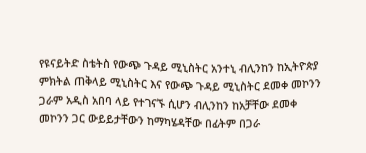የዩናይትድ ስቴትስ የውጭ ጉዳይ ሚኒስትር አንተኒ ብሊንከን ከኢትዮጵያ ምክትል ጠቅላይ ሚኒስትር እና የውጭ ጉዳይ ሚኒስትር ደመቀ መኮንን ጋራም አዲስ አበባ ላይ የተገናኙ ሲሆን ብሊንከን ከአቻቸው ደመቀ መኮንን ጋር ውይይታቸውን ከማካሄዳቸው በፊትም በጋራ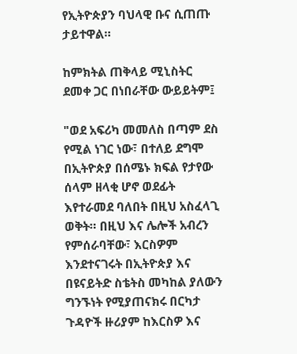የኢትዮጵያን ባህላዊ ቡና ሲጠጡ ታይተዋል።

ከምክትል ጠቅላይ ሚኒስትር ደመቀ ጋር በነበራቸው ውይይትም፤

"ወደ አፍሪካ መመለስ በጣም ደስ የሚል ነገር ነው፣ በተለይ ደግሞ በኢትዮጵያ በሰሜኑ ክፍል የታየው ሰላም ዘላቂ ሆኖ ወደፊት እየተራመደ ባለበት በዚህ አስፈላጊ ወቅት። በዚህ እና ሌሎች አብረን የምሰራባቸው፣ እርስዎም እንደተናገሩት በኢትዮጵያ እና በዩናይትድ ስቴትስ መካከል ያለውን ግንኙነት የሚያጠናክሩ በርካታ ጉዳዮች ዙሪያም ከእርስዎ እና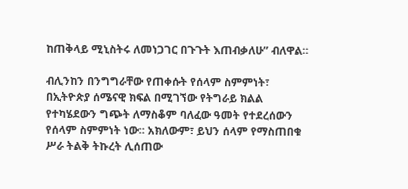ከጠቅላይ ሚኒስትሩ ለመነጋገር በጉጉት እጠብቃለሁ” ብለዋል።

ብሊንከን በንግግራቸው የጠቀሱት የሰላም ስምምነት፣ በኢትዮጵያ ሰሜናዊ ክፍል በሚገኘው የትግራይ ክልል የተካሄደውን ግጭት ለማስቆም ባለፈው ዓመት የተደረሰውን የሰላም ስምምነት ነው። አክለውም፣ ይህን ሰላም የማስጠበቁ ሥራ ትልቅ ትኩረት ሊሰጠው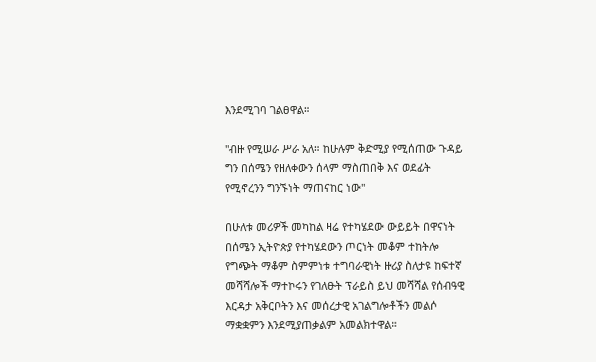እንደሚገባ ገልፀዋል።

"ብዙ የሚሠራ ሥራ አለ። ከሁሉም ቅድሚያ የሚሰጠው ጉዳይ ግን በሰሜን የዘለቀውን ሰላም ማስጠበቅ እና ወደፊት የሚኖረንን ግንኙነት ማጠናከር ነው"

በሁለቱ መሪዎች መካከል ዛሬ የተካሄደው ውይይት በዋናነት በሰሜን ኢትዮጵያ የተካሄደውን ጦርነት መቆም ተከትሎ የግጭት ማቆም ስምምነቱ ተግባራዊነት ዙሪያ ስለታዩ ከፍተኛ መሻሻሎች ማተኮሩን የገለፁት ፕራይስ ይህ መሻሻል የሰብዓዊ እርዳታ አቅርቦትን እና መሰረታዊ አገልግሎቶችን መልሶ ማቋቋምን እንደሚያጠቃልም አመልክተዋል።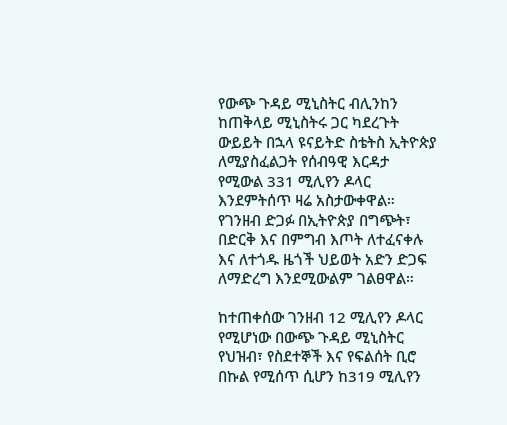የውጭ ጉዳይ ሚኒስትር ብሊንከን ከጠቅላይ ሚኒስትሩ ጋር ካደረጉት ውይይት በኋላ ዩናይትድ ስቴትስ ኢትዮጵያ ለሚያስፈልጋት የሰብዓዊ እርዳታ የሚውል 331 ሚሊየን ዶላር እንደምትሰጥ ዛሬ አስታውቀዋል። የገንዘብ ድጋፉ በኢትዮጵያ በግጭት፣ በድርቅ እና በምግብ እጦት ለተፈናቀሉ እና ለተጎዱ ዜጎች ህይወት አድን ድጋፍ ለማድረግ እንደሚውልም ገልፀዋል።

ከተጠቀሰው ገንዘብ 12 ሚሊየን ዶላር የሚሆነው በውጭ ጉዳይ ሚኒስትር የህዝብ፣ የስደተኞች እና የፍልሰት ቢሮ በኩል የሚሰጥ ሲሆን ከ319 ሚሊየን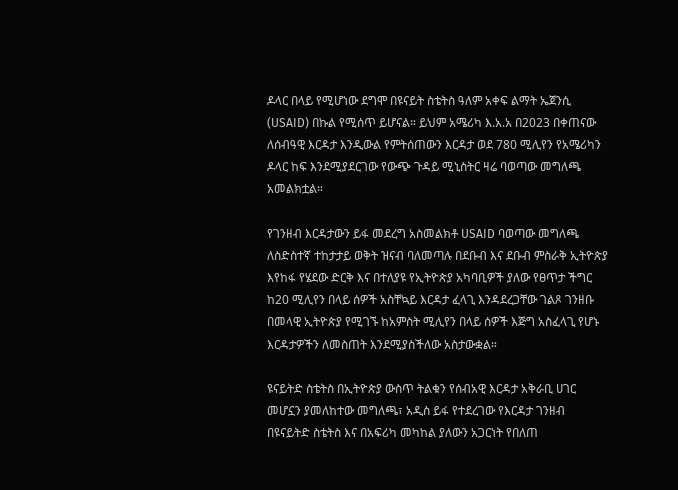ዶላር በላይ የሚሆነው ደግሞ በዩናይት ስቴትስ ዓለም አቀፍ ልማት ኤጀንሲ (USAID) በኩል የሚሰጥ ይሆናል። ይህም አሜሪካ እ.አ.አ በ2023 በቀጠናው ለሰብዓዊ እርዳታ እንዲውል የምትሰጠውን እርዳታ ወደ 780 ሚሊየን የአሜሪካን ዶላር ከፍ እንደሚያደርገው የውጭ ጉዳይ ሚኒስትር ዛሬ ባወጣው መግለጫ አመልክቷል።

የገንዘብ እርዳታውን ይፋ መደረግ አስመልክቶ USAID ባወጣው መግለጫ ለስድስተኛ ተከታታይ ወቅት ዝናብ ባለመጣሉ በደቡብ እና ደቡብ ምስራቅ ኢትዮጵያ እየከፋ የሄደው ድርቅ እና በተለያዩ የኢትዮጵያ አካባቢዎች ያለው የፀጥታ ችግር ከ20 ሚሊየን በላይ ሰዎች አስቸኳይ እርዳታ ፈላጊ እንዳደረጋቸው ገልጾ ገንዘቡ በመላዊ ኢትዮጵያ የሚገኙ ከአምስት ሚሊየን በላይ ሰዎች እጅግ አስፈላጊ የሆኑ እርዳታዎችን ለመስጠት እንደሚያስችለው አስታውቋል።

ዩናይትድ ስቴትስ በኢትዮጵያ ውስጥ ትልቁን የሰብአዊ እርዳታ አቅራቢ ሀገር መሆኗን ያመለከተው መግለጫ፣ አዲስ ይፋ የተደረገው የእርዳታ ገንዘብ በዩናይትድ ስቴትስ እና በአፍሪካ መካከል ያለውን አጋርነት የበለጠ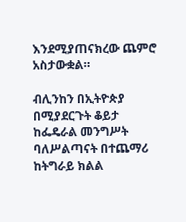እንደሚያጠናክረው ጨምሮ አስታውቋል።

ብሊንከን በኢትዮጵያ በሚያደርጉት ቆይታ ከፌዴራል መንግሥት ባለሥልጣናት በተጨማሪ ከትግራይ ክልል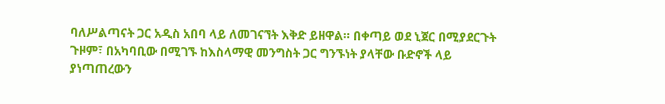ባለሥልጣናት ጋር አዲስ አበባ ላይ ለመገናኘት እቅድ ይዘዋል። በቀጣይ ወደ ኒጀር በሚያደርጉት ጉዞም፣ በአካባቢው በሚገኙ ከእስላማዊ መንግስት ጋር ግንኙነት ያላቸው ቡድኖች ላይ ያነጣጠረውን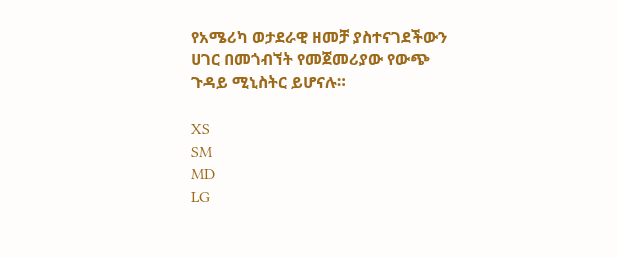የአሜሪካ ወታደራዊ ዘመቻ ያስተናገደችውን ሀገር በመጎብኘት የመጀመሪያው የውጭ ጉዳይ ሚኒስትር ይሆናሉ።

XS
SM
MD
LG